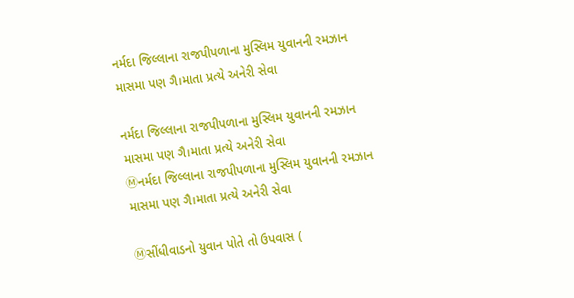નર્મદા જિલ્લાના રાજપીપળાના મુસ્લિમ યુવાનની રમઝાન માસમા પણ ગૈ।માતા પ્રત્યે અનેરી સેવા

નર્મદા જિલ્લાના રાજપીપળાના મુસ્લિમ યુવાનની રમઝાન માસમા પણ ગૈ।માતા પ્રત્યે અનેરી સેવા
Ⓜનર્મદા જિલ્લાના રાજપીપળાના મુસ્લિમ યુવાનની રમઝાન માસમા પણ ગૈ।માતા પ્રત્યે અનેરી સેવા

Ⓜસીંધીવાડનો યુવાન પોતે તો ઉપવાસ (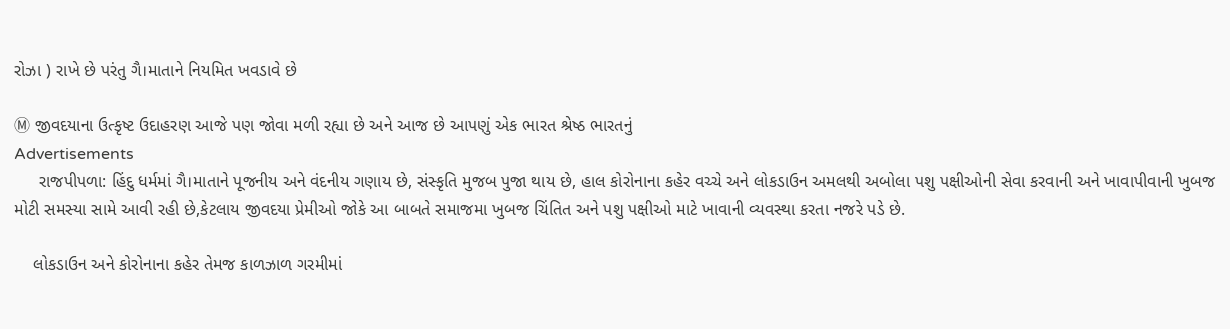રોઝા ) રાખે છે પરંતુ ગૈ।માતાને નિયમિત ખવડાવે છે

Ⓜ જીવદયાના ઉત્કૃષ્ટ ઉદાહરણ આજે પણ જોવા મળી રહ્યા છે અને આજ છે આપણું એક ભારત શ્રેષ્ઠ ભારતનું
Advertisements
     રાજપીપળા: હિંદુ ધર્મમાં ગૈ।માતાને પૂજનીય અને વંદનીય ગણાય છે, સંસ્કૃતિ મુજબ પુજા થાય છે, હાલ કોરોનાના કહેર વચ્ચે અને લોકડાઉન અમલથી અબોલા પશુ પક્ષીઓની સેવા કરવાની અને ખાવાપીવાની ખુબજ મોટી સમસ્યા સામે આવી રહી છે,કેટલાય જીવદયા પ્રેમીઓ જોકે આ બાબતે સમાજમા ખુબજ ચિંતિત અને પશુ પક્ષીઓ માટે ખાવાની વ્યવસ્થા કરતા નજરે પડે છે.

    લોકડાઉન અને કોરોનાના કહેર તેમજ કાળઝાળ ગરમીમાં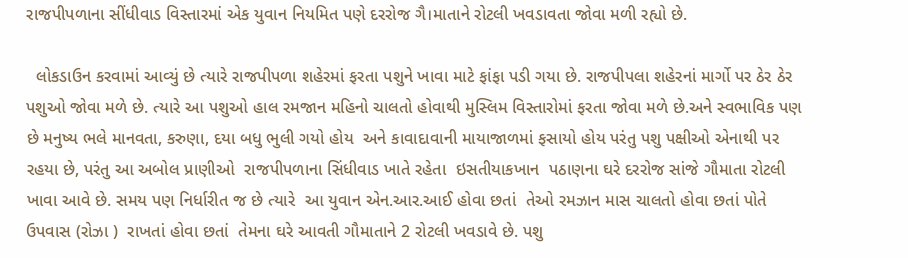રાજપીપળાના સીંધીવાડ વિસ્તારમાં એક યુવાન નિયમિત પણે દરરોજ ગૈ।માતાને રોટલી ખવડાવતા જોવા મળી રહ્યો છે.

  લોકડાઉન કરવામાં આવ્યું છે ત્યારે રાજપીપળા શહેરમાં ફરતા પશુને ખાવા માટે ફાંફા પડી ગયા છે. રાજપીપલા શહેરનાં માર્ગો પર ઠેર ઠેર પશુઓ જોવા મળે છે. ત્યારે આ પશુઓ હાલ રમજાન મહિનો ચાલતો હોવાથી મુસ્લિમ વિસ્તારોમાં ફરતા જોવા મળે છે.અને સ્વભાવિક પણ છે મનુષ્ય ભલે માનવતા, કરુણા, દયા બધુ ભુલી ગયો હોય  અને કાવાદાવાની માયાજાળમાં ફસાયો હોય પરંતુ પશુ પક્ષીઓ એનાથી પર રહયા છે, પરંતુ આ અબોલ પ્રાણીઓ  રાજપીપળાના સિંધીવાડ ખાતે રહેતા  ઇસતીયાકખાન  પઠાણના ઘરે દરરોજ સાંજે ગૌમાતા રોટલી ખાવા આવે છે. સમય પણ નિર્ધારીત જ છે ત્યારે  આ યુવાન એન.આર.આઈ હોવા છતાં  તેઓ રમઝાન માસ ચાલતો હોવા છતાં પોતે ઉપવાસ (રોઝા )  રાખતાં હોવા છતાં  તેમના ઘરે આવતી ગૌમાતાને 2 રોટલી ખવડાવે છે. પશુ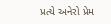પ્રત્યે અનેરો પ્રેમ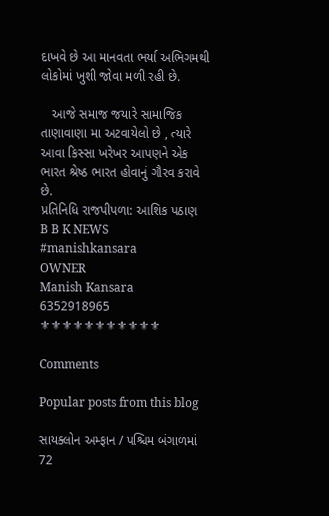દાખવે છે આ માનવતા ભર્યા અભિગમથી લોકોમાં ખુશી જોવા મળી રહી છે.

   આજે સમાજ જયારે સામાજિક તાણાવાણા મા અટવાયેલો છે , ત્યારે  આવા કિસ્સા ખરેખર આપણને એક ભારત શ્રેષ્ઠ ભારત હોવાનું ગૌરવ કરાવે છે.
પ્રતિનિધિ રાજપીપળા: આશિક પઠાણ
B B K NEWS
#manishkansara
OWNER
Manish Kansara
6352918965
⚜⚜⚜⚜⚜⚜⚜⚜⚜⚜⚜

Comments

Popular posts from this blog

સાયક્લોન અમ્ફાન / પશ્ચિમ બંગાળમાં 72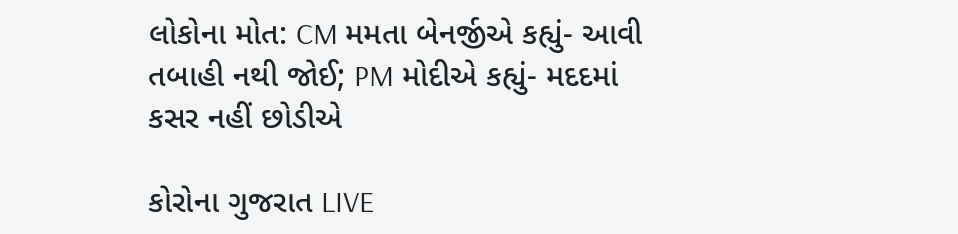લોકોના મોત: CM મમતા બેનર્જીએ કહ્યું- આવી તબાહી નથી જોઈ; PM મોદીએ કહ્યું- મદદમાં કસર નહીં છોડીએ

કોરોના ગુજરાત LIVE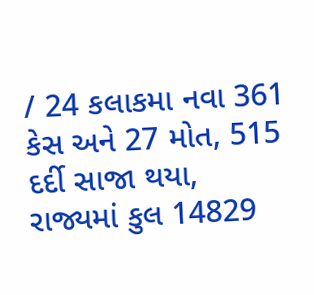/ 24 કલાકમા નવા 361 કેસ અને 27 મોત, 515 દર્દી સાજા થયા, રાજ્યમાં કુલ 14829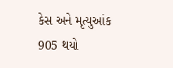કેસ અને મૃત્યુઆંક 905 થયો